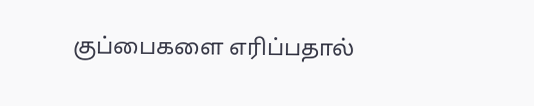குப்பைகளை எரிப்பதால்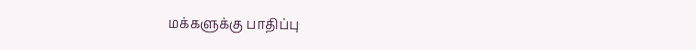மக்களுக்கு பாதிப்பு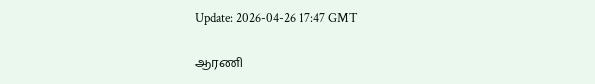Update: 2026-04-26 17:47 GMT

ஆரணி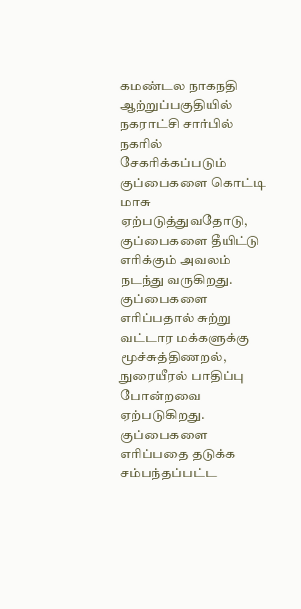கமண்டல நாகநதி ஆற்றுப்பகுதியில் நகராட்சி சார்பில் நகரில் சேகரிக்கப்படும் குப்பைகளை கொட்டி மாசு ஏற்படுத்துவதோடு, குப்பைகளை தீயிட்டு எரிக்கும் அவலம் நடந்து வருகிறது. குப்பைகளை எரிப்பதால் சுற்று வட்டார மக்களுக்கு மூச்சுத்திணறல், நுரையீரல் பாதிப்பு போன்றவை ஏற்படுகிறது. குப்பைகளை எரிப்பதை தடுக்க சம்பந்தப்பட்ட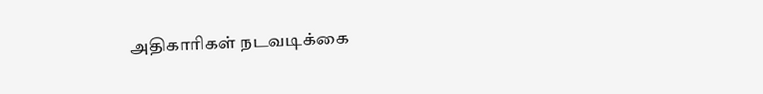அதிகாரிகள் நடவடிக்கை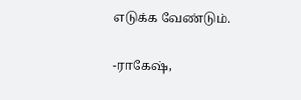எடுக்க வேண்டும்.

-ராகேஷ்,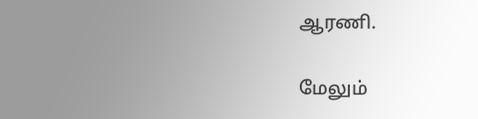ஆரணி.

மேலும்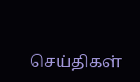செய்திகள்